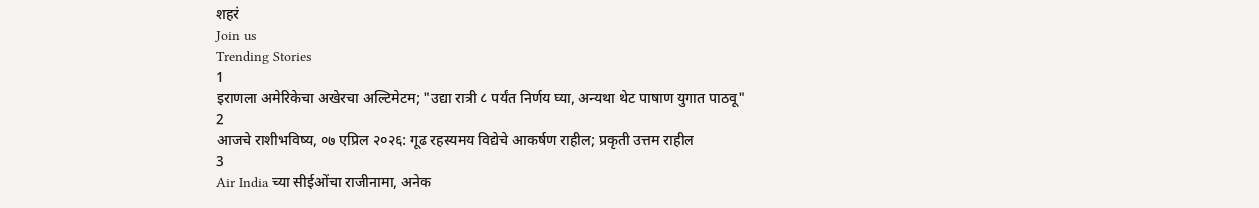शहरं
Join us
Trending Stories
1
इराणला अमेरिकेचा अखेरचा अल्टिमेटम; "उद्या रात्री ८ पर्यंत निर्णय घ्या, अन्यथा थेट पाषाण युगात पाठवू"
2
आजचे राशीभविष्य, ०७ एप्रिल २०२६: गूढ रहस्यमय विद्येचे आकर्षण राहील; प्रकृती उत्तम राहील
3
Air India च्या सीईओंचा राजीनामा, अनेक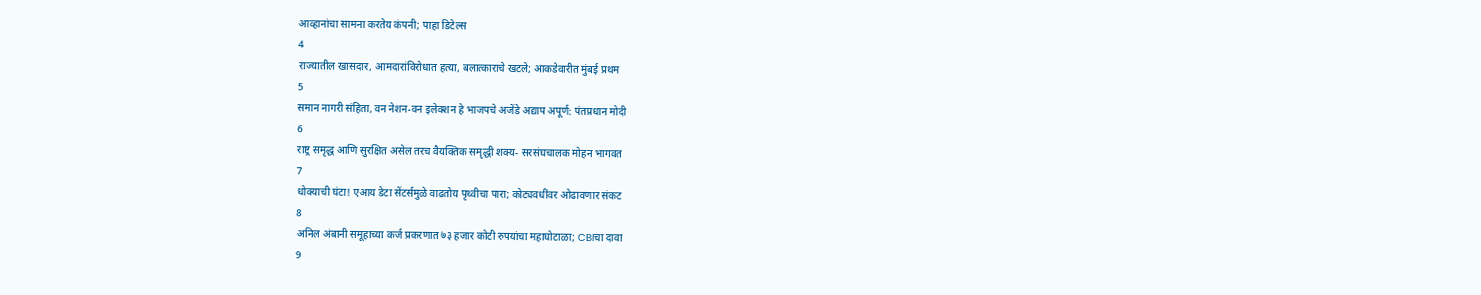आव्हानांचा सामना करतेय कंपनी; पाहा डिटेल्स
4
राज्यातील खासदार, आमदारांविरोधात हत्या, बलात्काराचे खटले; आकडेवारीत मुंबई प्रथम
5
समान नागरी संहिता, वन नेशन-वन इलेक्शन हे भाजपचे अजेंडे अद्याप अपूर्ण: पंतप्रधान मोदी
6
राष्ट्र समृद्ध आणि सुरक्षित असेल तरच वैयक्तिक समृद्धी शक्य- सरसंघचालक मोहन भागवत
7
धोक्याची घंटा! एआय डेटा सेंटर्समुळे वाढतोय पृथ्वीचा पारा; कोट्यवधींवर ओढावणार संकट
8
अनिल अंबानी समूहाच्या कर्ज प्रकरणात ७३ हजार कोटी रुपयांचा महाघोटाळा; CBIचा दावा
9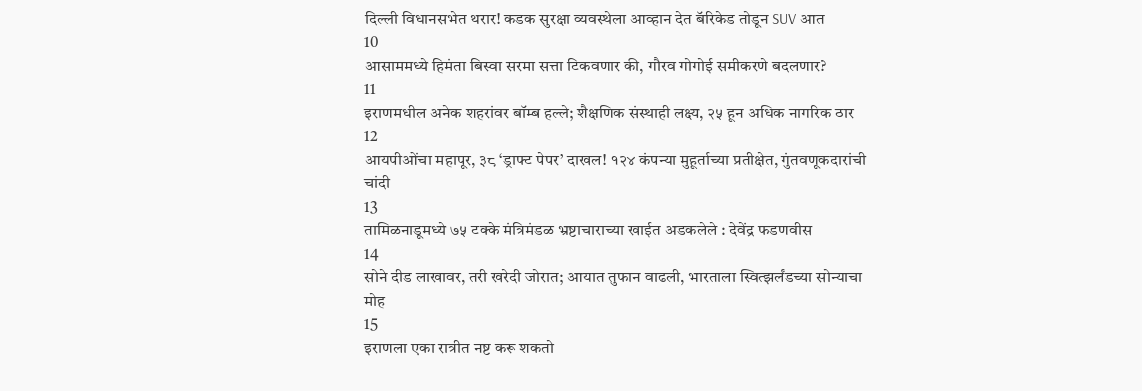दिल्ली विधानसभेत थरार! कडक सुरक्षा व्यवस्थेला आव्हान देत बॅरिकेड तोडून SUV आत
10
आसाममध्ये हिमंता बिस्वा सरमा सत्ता टिकवणार की, गौरव गोगोई समीकरणे बदलणार?
11
इराणमधील अनेक शहरांवर बॉम्ब हल्ले; शैक्षणिक संस्थाही लक्ष्य, २५ हून अधिक नागरिक ठार
12
आयपीओंचा महापूर, ३८ ‘ड्राफ्ट पेपर’ दाखल! १२४ कंपन्या मुहूर्ताच्या प्रतीक्षेत, गुंतवणूकदारांची चांदी
13
तामिळनाडूमध्ये ७५ टक्के मंत्रिमंडळ भ्रष्टाचाराच्या खाईत अडकलेले : देवेंद्र फडणवीस
14
सोने दीड लाखावर, तरी खरेदी जोरात; आयात तुफान वाढली, भारताला स्वित्झर्लंडच्या सोन्याचा मोह
15
इराणला एका रात्रीत नष्ट करू शकतो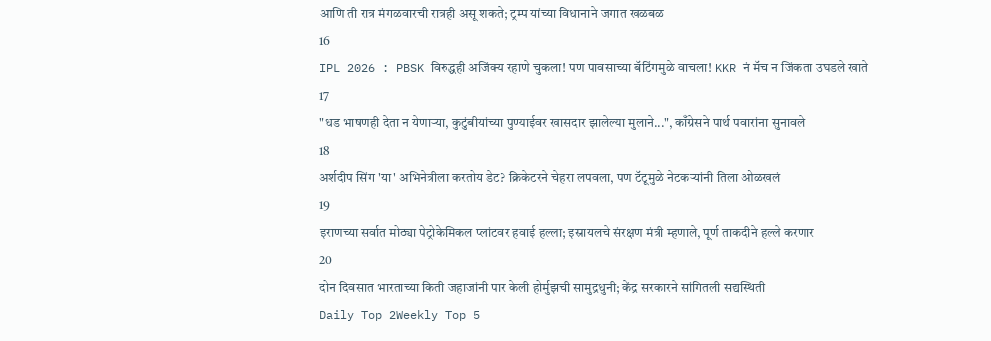आणि ती रात्र मंगळवारची रात्रही असू शकते; ट्रम्प यांच्या विधानाने जगात खळबळ
16
IPL 2026 : PBSK विरुद्धही अजिंक्य रहाणे चुकला! पण पावसाच्या बॅटिंगमुळे वाचला! KKR नं मॅच न जिंकता उघडले खाते
17
"धड भाषणही देता न येणाऱ्या, कुटुंबीयांच्या पुण्याईवर खासदार झालेल्या मुलाने...", काँग्रेसने पार्थ पवारांना सुनावले
18
अर्शदीप सिंग 'या' अभिनेत्रीला करतोय डेट? क्रिकेटरने चेहरा लपवला, पण टॅटूमुळे नेटकऱ्यांनी तिला ओळखलं
19
इराणच्या सर्वात मोठ्या पेट्रोकेमिकल प्लांटवर हवाई हल्ला; इस्रायलचे संरक्षण मंत्री म्हणाले, पूर्ण ताकदीने हल्ले करणार
20
दोन दिवसात भारताच्या किती जहाजांनी पार केली होर्मुझची सामुद्रधुनी; केंद्र सरकारने सांगितली सद्यस्थिती
Daily Top 2Weekly Top 5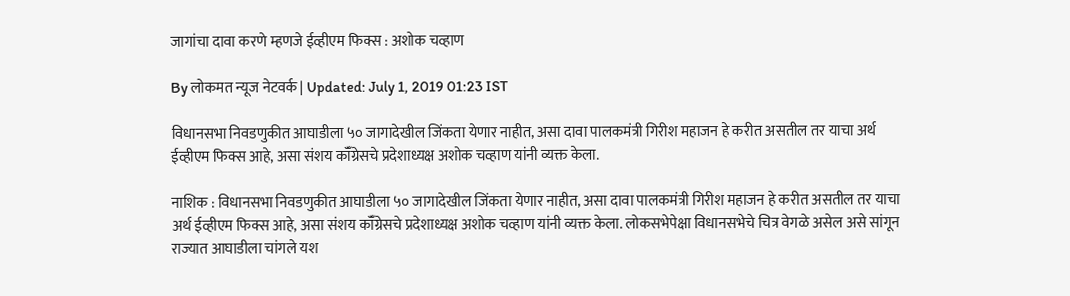जागांचा दावा करणे म्हणजे ईव्हीएम फिक्स : अशोक चव्हाण

By लोकमत न्यूज नेटवर्क | Updated: July 1, 2019 01:23 IST

विधानसभा निवडणुकीत आघाडीला ५० जागादेखील जिंकता येणार नाहीत, असा दावा पालकमंत्री गिरीश महाजन हे करीत असतील तर याचा अर्थ ईव्हीएम फिक्स आहे, असा संशय कॉँग्रेसचे प्रदेशाध्यक्ष अशोक चव्हाण यांनी व्यक्त केला.

नाशिक : विधानसभा निवडणुकीत आघाडीला ५० जागादेखील जिंकता येणार नाहीत, असा दावा पालकमंत्री गिरीश महाजन हे करीत असतील तर याचा अर्थ ईव्हीएम फिक्स आहे, असा संशय कॉँग्रेसचे प्रदेशाध्यक्ष अशोक चव्हाण यांनी व्यक्त केला. लोकसभेपेक्षा विधानसभेचे चित्र वेगळे असेल असे सांगून राज्यात आघाडीला चांगले यश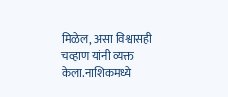मिळेल, असा विश्वासही चव्हाण यांनी व्यक्त केला.नाशिकमध्ये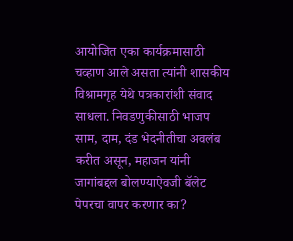आयोजित एका कार्यक्रमासाठी चव्हाण आले असता त्यांनी शासकीय विश्रामगृह येथे पत्रकारांशी संवाद साधला. निवडणुकीसाठी भाजप साम, दाम, दंड भेदनीतीचा अवलंब करीत असून, महाजन यांनी जागांबद्दल बोलण्याऐवजी बॅलेट पेपरचा वापर करणार का?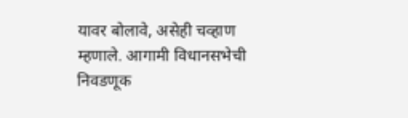यावर बोलावे, असेही चव्हाण म्हणाले. आगामी विधानसभेची निवडणूक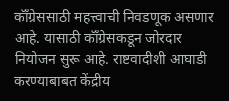कॉँग्रेससाठी महत्त्वाची निवडणूक असणार आहे. यासाठी कॉँग्रेसकडून जोरदार नियोजन सुरू आहे. राष्टवादीशी आघाडी करण्याबाबत केंद्रीय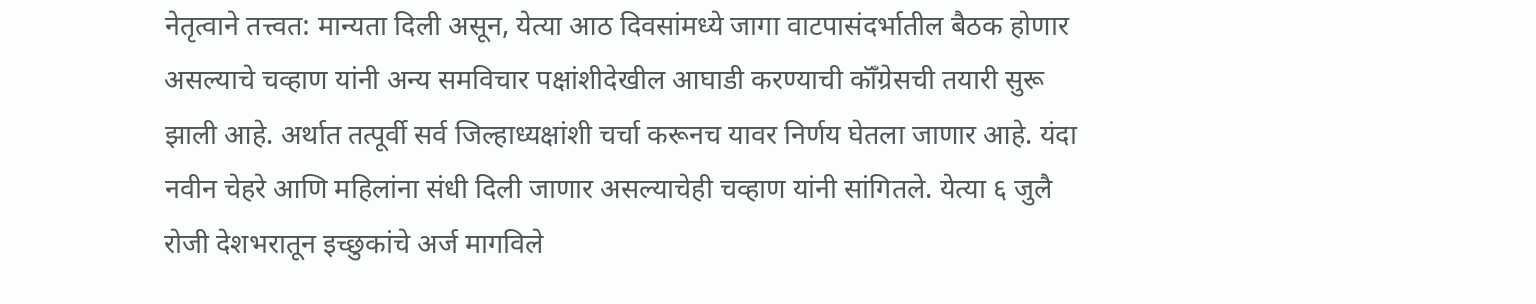नेतृत्वाने तत्त्वत: मान्यता दिली असून, येत्या आठ दिवसांमध्ये जागा वाटपासंदर्भातील बैठक होणार असल्याचे चव्हाण यांनी अन्य समविचार पक्षांशीदेखील आघाडी करण्याची कॉँग्रेसची तयारी सुरू झाली आहे. अर्थात तत्पूर्वी सर्व जिल्हाध्यक्षांशी चर्चा करूनच यावर निर्णय घेतला जाणार आहे. यंदा नवीन चेहरे आणि महिलांना संधी दिली जाणार असल्याचेही चव्हाण यांनी सांगितले. येत्या ६ जुलै रोजी देशभरातून इच्छुकांचे अर्ज मागविले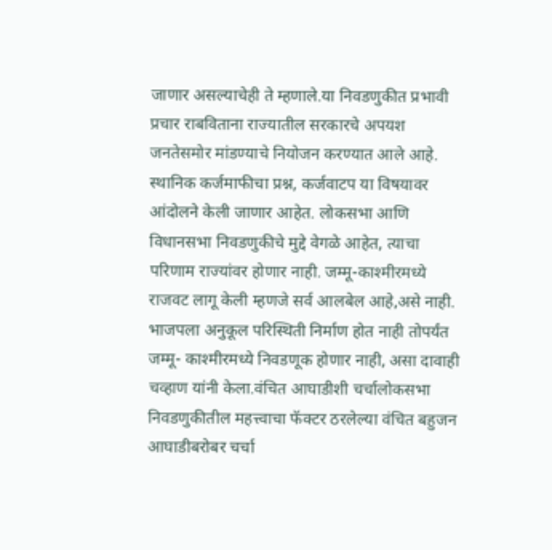जाणार असल्याचेही ते म्हणाले.या निवडणुकीत प्रभावी प्रचार राबविताना राज्यातील सरकारचे अपयश जनतेसमोर मांडण्याचे नियोजन करण्यात आले आहे. स्थानिक कर्जमाफीचा प्रश्न, कर्जवाटप या विषयावर आंदोलने केली जाणार आहेत. लोकसभा आणि विधानसभा निवडणुकीचे मुद्दे वेगळे आहेत, त्याचा परिणाम राज्यांवर होणार नाही. जम्मू-काश्मीरमध्ये राजवट लागू केली म्हणजे सर्व आलबेल आहे,असे नाही. भाजपला अनुकूल परिस्थिती निर्माण होत नाही तोपर्यंत जम्मू- काश्मीरमध्ये निवडणूक होणार नाही, असा दावाही चव्हाण यांनी केला.वंचित आघाडीशी चर्चालोकसभा निवडणुकीतील महत्त्वाचा फॅक्टर ठरलेल्या वंचित बहुजन आघाडीबरोबर चर्चा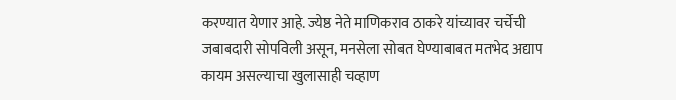करण्यात येणार आहे. ज्येष्ठ नेते माणिकराव ठाकरे यांच्यावर चर्चेची जबाबदारी सोपविली असून, मनसेला सोबत घेण्याबाबत मतभेद अद्याप कायम असल्याचा खुलासाही चव्हाण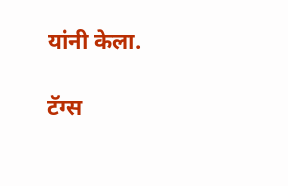यांनी केला.

टॅग्स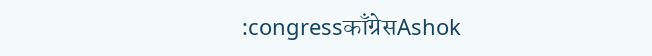:congressकाँग्रेसAshok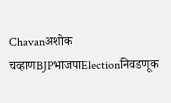Chavanअशोक चव्हाणBJPभाजपाElectionनिवडणूक